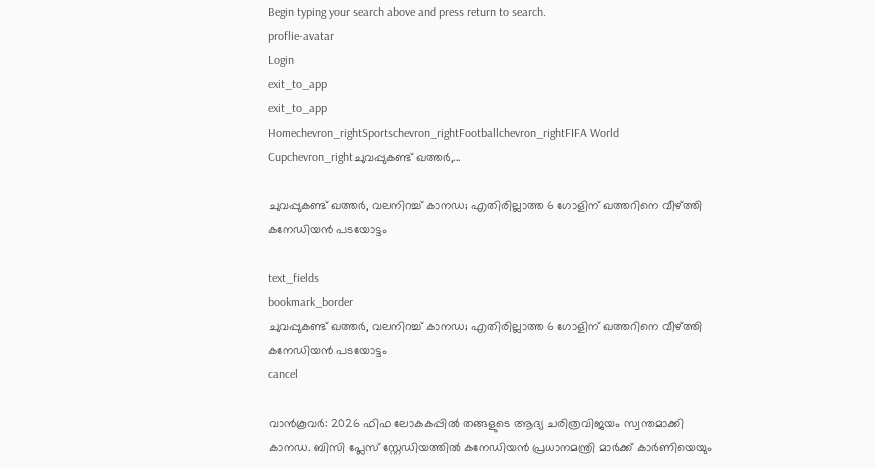Begin typing your search above and press return to search.
proflie-avatar
Login
exit_to_app
exit_to_app
Homechevron_rightSportschevron_rightFootballchevron_rightFIFA World Cupchevron_rightചുവപ്പുകണ്ട് ഖത്തർ,...

ചുവപ്പുകണ്ട് ഖത്തർ, വലനിറച്ച് കാനഡ; എതിരില്ലാത്ത 6 ഗോളിന് ഖത്തറിനെ വീഴ്ത്തി കനേഡിയൻ പടയോട്ടം

text_fields
bookmark_border
ചുവപ്പുകണ്ട് ഖത്തർ, വലനിറച്ച് കാനഡ; എതിരില്ലാത്ത 6 ഗോളിന് ഖത്തറിനെ വീഴ്ത്തി കനേഡിയൻ പടയോട്ടം
cancel

വാൻകൂവർ: 2026 ഫിഫ ലോകകപ്പിൽ തങ്ങളുടെ ആദ്യ ചരിത്രവിജയം സ്വന്തമാക്കി കാനഡ. ബിസി പ്ലേസ് സ്റ്റേഡിയത്തിൽ കനേഡിയൻ പ്രധാനമന്ത്രി മാർക്ക് കാർണിയെയും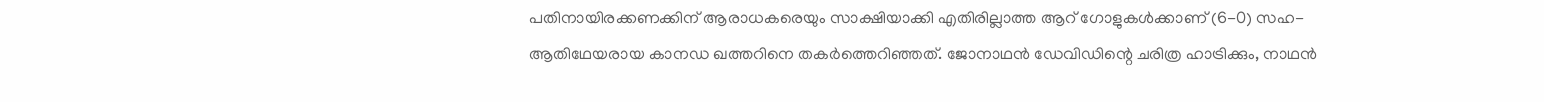പതിനായിരക്കണക്കിന് ആരാധകരെയും സാക്ഷിയാക്കി എതിരില്ലാത്ത ആറ് ഗോളുകൾക്കാണ് (6-0) സഹ-ആതിഥേയരായ കാനഡ ഖത്തറിനെ തകർത്തെറിഞ്ഞത്. ജോനാഥൻ ഡേവിഡിന്റെ ചരിത്ര ഹാട്രിക്കും, നാഥൻ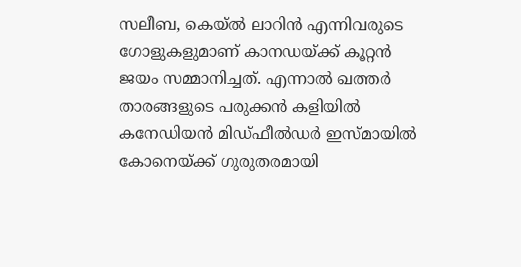സലീബ, കെയ്ൽ ലാറിൻ എന്നിവരുടെ ഗോളുകളുമാണ് കാനഡയ്ക്ക് കൂറ്റൻ ജയം സമ്മാനിച്ചത്. എന്നാൽ ഖത്തർ താരങ്ങളുടെ പരുക്കൻ കളിയിൽ കനേഡിയൻ മിഡ്ഫീൽഡർ ഇസ്മായിൽ കോനെയ്ക്ക് ഗുരുതരമായി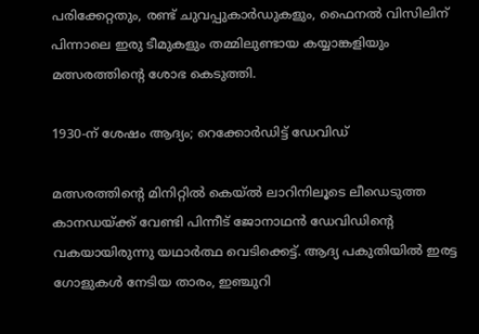പരിക്കേറ്റതും, രണ്ട് ചുവപ്പുകാർഡുകളും, ഫൈനൽ വിസിലിന് പിന്നാലെ ഇരു ടീമുകളും തമ്മിലുണ്ടായ കയ്യാങ്കളിയും മത്സരത്തിന്റെ ശോഭ കെടുത്തി.

1930-ന് ശേഷം ആദ്യം; റെക്കോർഡിട്ട് ഡേവിഡ്

മത്സരത്തിന്റെ മിനിറ്റിൽ കെയ്ൽ ലാറിനിലൂടെ ലീഡെടുത്ത കാനഡയ്ക്ക് വേണ്ടി പിന്നീട് ജോനാഥൻ ഡേവിഡിന്റെ വകയായിരുന്നു യഥാർത്ഥ വെടിക്കെട്ട്. ആദ്യ പകുതിയിൽ ഇരട്ട ഗോളുകൾ നേടിയ താരം, ഇഞ്ചുറി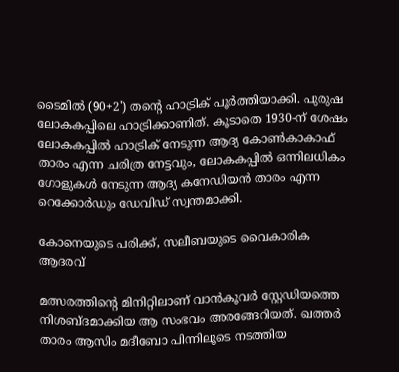ടൈമിൽ (90+2') തന്റെ ഹാട്രിക് പൂർത്തിയാക്കി. പുരുഷ ലോകകപ്പിലെ ഹാട്രിക്കാണിത്. കൂടാതെ 1930-ന് ശേഷം ലോകകപ്പിൽ ഹാട്രിക് നേടുന്ന ആദ്യ കോൺകാകാഫ് താരം എന്ന ചരിത്ര നേട്ടവും, ലോകകപ്പിൽ ഒന്നിലധികം ഗോളുകൾ നേടുന്ന ആദ്യ കനേഡിയൻ താരം എന്ന റെക്കോർഡും ഡേവിഡ് സ്വന്തമാക്കി.

കോനെയുടെ പരിക്ക്, സലീബയുടെ വൈകാരിക ആദരവ്

മത്സരത്തിന്റെ മിനിറ്റിലാണ് വാൻകൂവർ സ്റ്റേഡിയത്തെ നിശബ്ദമാക്കിയ ആ സംഭവം അരങ്ങേറിയത്. ഖത്തർ താരം ആസിം മദീബോ പിന്നിലൂടെ നടത്തിയ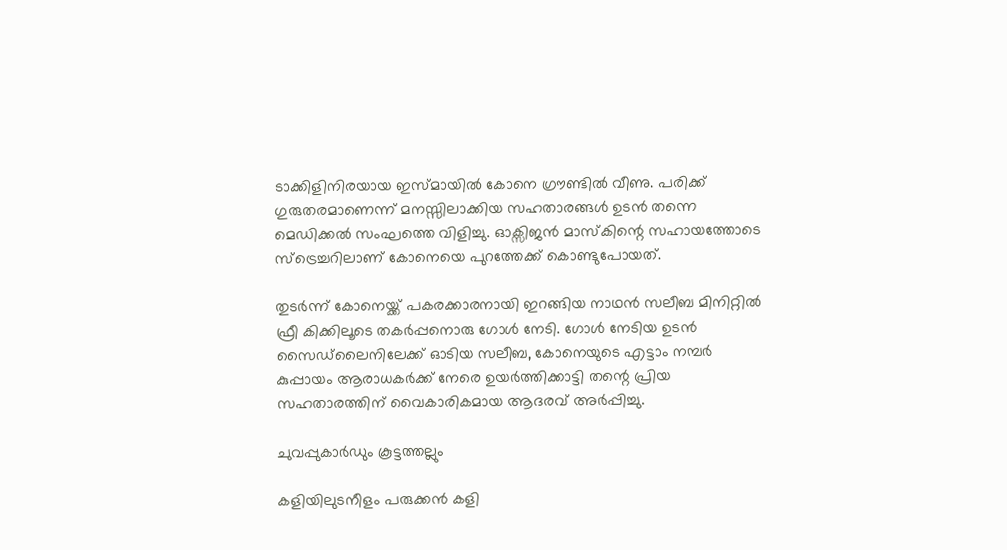ടാക്കിളിനിരയായ ഇസ്മായിൽ കോനെ ഗ്രൗണ്ടിൽ വീണു. പരിക്ക് ഗുരുതരമാണെന്ന് മനസ്സിലാക്കിയ സഹതാരങ്ങൾ ഉടൻ തന്നെ മെഡിക്കൽ സംഘത്തെ വിളിച്ചു. ഓക്സിജൻ മാസ്കിന്റെ സഹായത്തോടെ സ്ട്രെച്ചറിലാണ് കോനെയെ പുറത്തേക്ക് കൊണ്ടുപോയത്.

തുടർന്ന് കോനെയ്ക്ക് പകരക്കാരനായി ഇറങ്ങിയ നാഥൻ സലീബ മിനിറ്റിൽ ഫ്രീ കിക്കിലൂടെ തകർപ്പനൊരു ഗോൾ നേടി. ഗോൾ നേടിയ ഉടൻ സൈഡ്‌ലൈനിലേക്ക് ഓടിയ സലീബ, കോനെയുടെ എട്ടാം നമ്പർ കുപ്പായം ആരാധകർക്ക് നേരെ ഉയർത്തിക്കാട്ടി തന്റെ പ്രിയ സഹതാരത്തിന് വൈകാരികമായ ആദരവ് അർപ്പിച്ചു.

ചുവപ്പുകാർഡും കൂട്ടത്തല്ലും

കളിയിലുടനീളം പരുക്കൻ കളി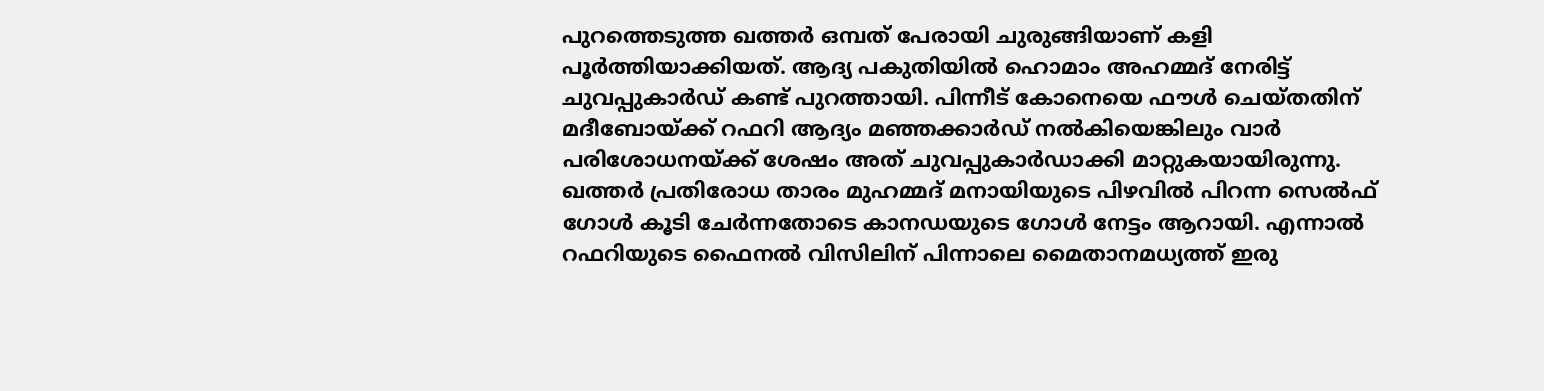പുറത്തെടുത്ത ഖത്തർ ഒമ്പത് പേരായി ചുരുങ്ങിയാണ് കളി പൂർത്തിയാക്കിയത്. ആദ്യ പകുതിയിൽ ഹൊമാം അഹമ്മദ് നേരിട്ട് ചുവപ്പുകാർഡ് കണ്ട് പുറത്തായി. പിന്നീട് കോനെയെ ഫൗൾ ചെയ്തതിന് മദീബോയ്ക്ക് റഫറി ആദ്യം മഞ്ഞക്കാർഡ് നൽകിയെങ്കിലും വാർ പരിശോധനയ്ക്ക് ശേഷം അത് ചുവപ്പുകാർഡാക്കി മാറ്റുകയായിരുന്നു. ഖത്തർ പ്രതിരോധ താരം മുഹമ്മദ് മനായിയുടെ പിഴവിൽ പിറന്ന സെൽഫ് ഗോൾ കൂടി ചേർന്നതോടെ കാനഡയുടെ ഗോൾ നേട്ടം ആറായി. എന്നാൽ റഫറിയുടെ ഫൈനൽ വിസിലിന് പിന്നാലെ മൈതാനമധ്യത്ത് ഇരു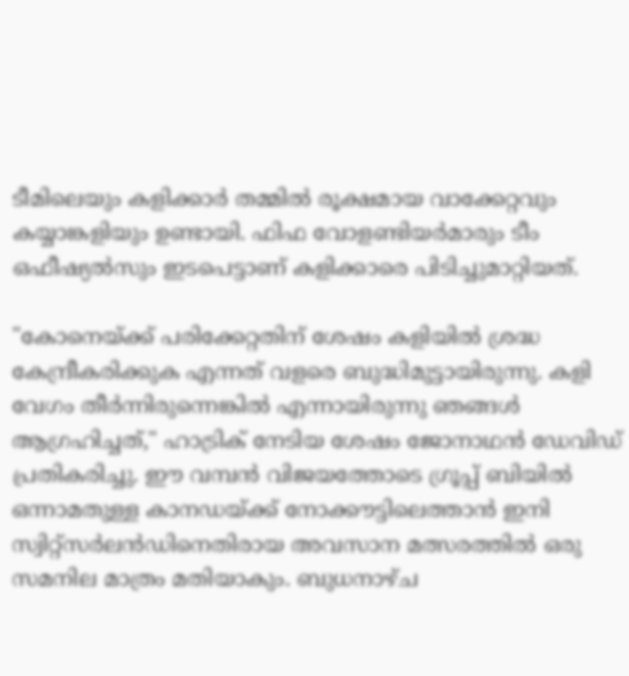ടീമിലെയും കളിക്കാർ തമ്മിൽ രൂക്ഷമായ വാക്കേറ്റവും കയ്യാങ്കളിയും ഉണ്ടായി. ഫിഫ വോളണ്ടിയർമാരും ടീം ഒഫീഷ്യൽസും ഇടപെട്ടാണ് കളിക്കാരെ പിടിച്ചുമാറ്റിയത്.

"കോനെയ്ക്ക് പരിക്കേറ്റതിന് ശേഷം കളിയിൽ ശ്രദ്ധ കേന്ദ്രീകരിക്കുക എന്നത് വളരെ ബുദ്ധിമുട്ടായിരുന്നു. കളി വേഗം തീർന്നിരുന്നെങ്കിൽ എന്നായിരുന്നു ഞങ്ങൾ ആഗ്രഹിച്ചത്," ഹാട്രിക് നേടിയ ശേഷം ജോനാഥൻ ഡേവിഡ് പ്രതികരിച്ചു. ഈ വമ്പൻ വിജയത്തോടെ ഗ്രൂപ്പ് ബിയിൽ ഒന്നാമതുള്ള കാനഡയ്ക്ക് നോക്കൗട്ടിലെത്താൻ ഇനി സ്വിറ്റ്സർലൻഡിനെതിരായ അവസാന മത്സരത്തിൽ ഒരു സമനില മാത്രം മതിയാകും. ബുധനാഴ്ച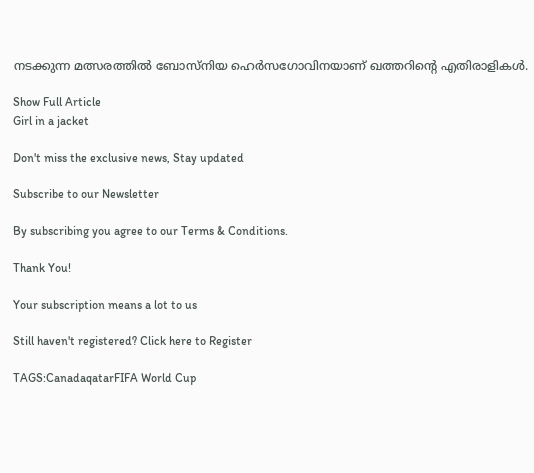നടക്കുന്ന മത്സരത്തിൽ ബോസ്നിയ ഹെർസഗോവിനയാണ് ഖത്തറിന്റെ എതിരാളികൾ.

Show Full Article
Girl in a jacket

Don't miss the exclusive news, Stay updated

Subscribe to our Newsletter

By subscribing you agree to our Terms & Conditions.

Thank You!

Your subscription means a lot to us

Still haven't registered? Click here to Register

TAGS:CanadaqatarFIFA World Cup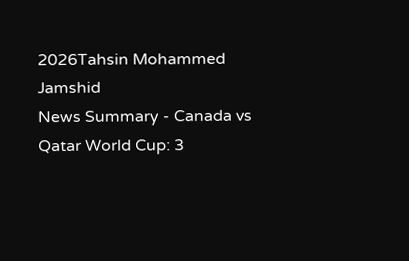2026Tahsin Mohammed Jamshid
News Summary - Canada vs Qatar World Cup: 3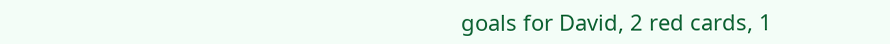goals for David, 2 red cards, 1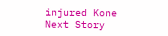injured Kone
Next Story